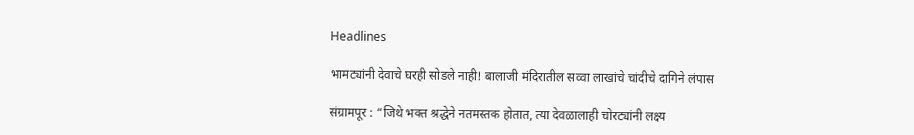Headlines

भामट्यांनी देवाचे घरही सोडले नाही! बालाजी मंदिरातील सव्वा लाखांचे चांदीचे दागिने लंपास

संग्रामपूर : “जिथे भक्त श्रद्धेने नतमस्तक होतात, त्या देवळालाही चोरट्यांनी लक्ष्य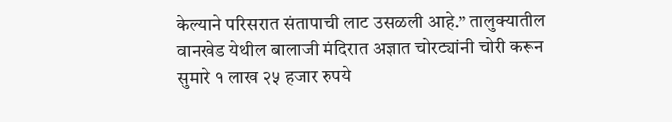केल्याने परिसरात संतापाची लाट उसळली आहे.” तालुक्यातील वानखेड येथील बालाजी मंदिरात अज्ञात चोरट्यांनी चोरी करून सुमारे १ लाख २५ हजार रुपये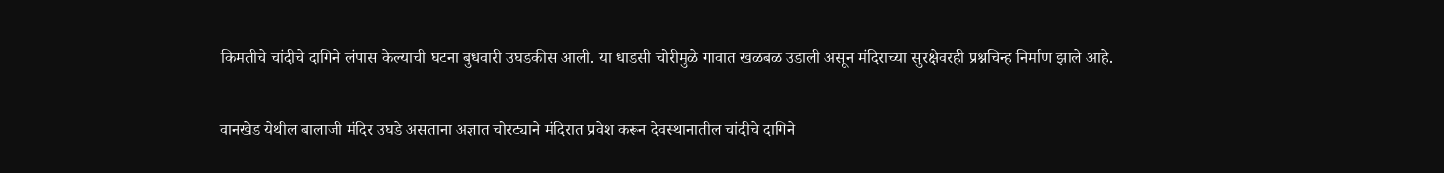किमतीचे चांदीचे दागिने लंपास केल्याची घटना बुधवारी उघडकीस आली. या धाडसी चोरीमुळे गावात खळबळ उडाली असून मंदिराच्या सुरक्षेवरही प्रश्नचिन्ह निर्माण झाले आहे.

वानखेड येथील बालाजी मंदिर उघडे असताना अज्ञात चोरट्याने मंदिरात प्रवेश करून देवस्थानातील चांदीचे दागिने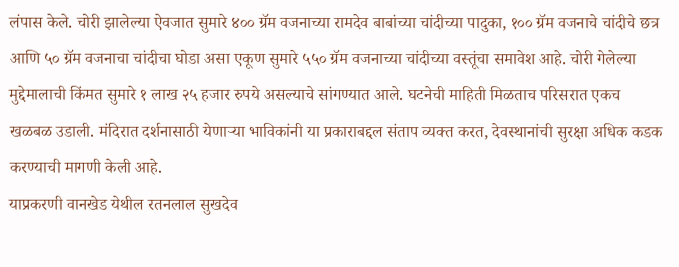लंपास केले. चोरी झालेल्या ऐवजात सुमारे ४०० ग्रॅम वजनाच्या रामदेव बाबांच्या चांदीच्या पादुका, १०० ग्रॅम वजनाचे चांदीचे छत्र आणि ५० ग्रॅम वजनाचा चांदीचा घोडा असा एकूण सुमारे ५५० ग्रॅम वजनाच्या चांदीच्या वस्तूंचा समावेश आहे. चोरी गेलेल्या मुद्देमालाची किंमत सुमारे १ लाख २५ हजार रुपये असल्याचे सांगण्यात आले. घटनेची माहिती मिळताच परिसरात एकच खळबळ उडाली. मंदिरात दर्शनासाठी येणाऱ्या भाविकांनी या प्रकाराबद्दल संताप व्यक्त करत, देवस्थानांची सुरक्षा अधिक कडक करण्याची मागणी केली आहे.
याप्रकरणी वानखेड येथील रतनलाल सुखदेव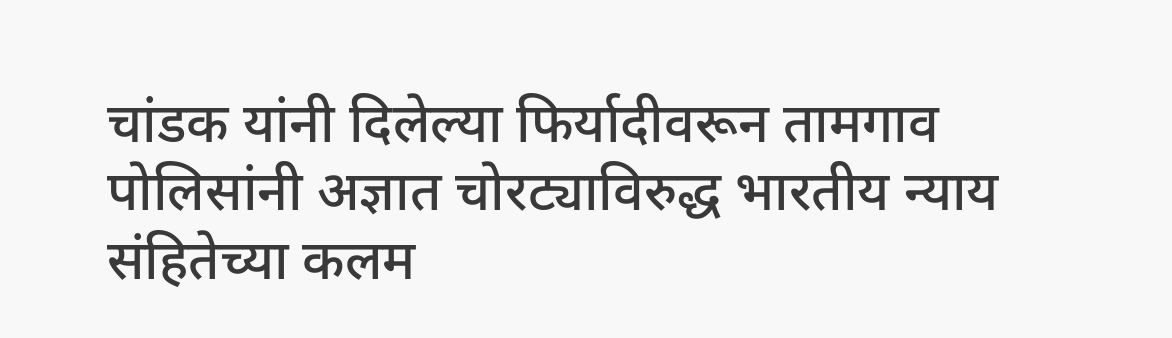चांडक यांनी दिलेल्या फिर्यादीवरून तामगाव पोलिसांनी अज्ञात चोरट्याविरुद्ध भारतीय न्याय संहितेच्या कलम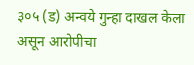३०५ (ड) अन्वये गुन्हा दाखल केला असून आरोपीचा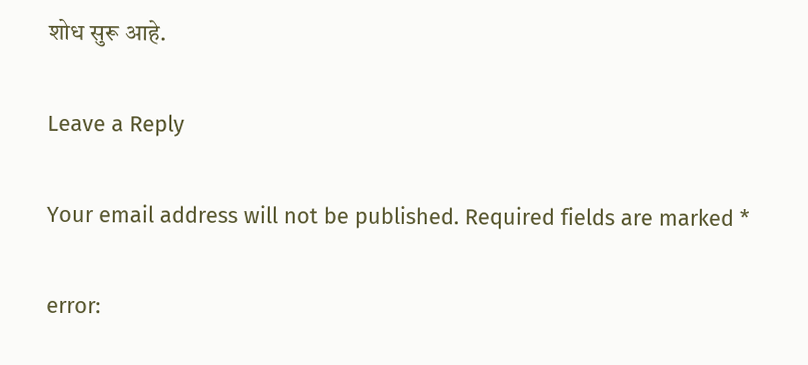शोध सुरू आहे.

Leave a Reply

Your email address will not be published. Required fields are marked *

error: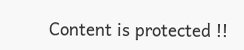Content is protected !!